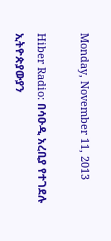Monday, November 11, 2013

Hiber Radio: በሳዑዲ አረቢያ የተገደሉ ኢትዮጵያውያን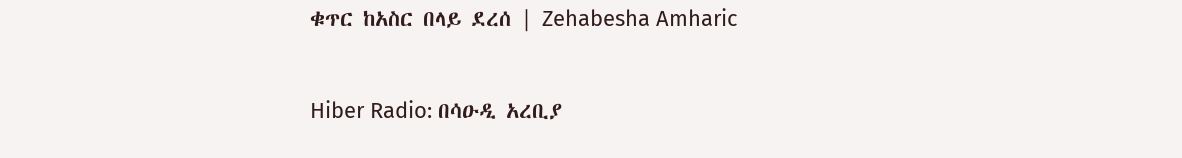ቁጥር ከአስር በላይ ደረሰ | Zehabesha Amharic

Hiber Radio: በሳዑዲ አረቢያ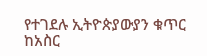የተገደሉ ኢትዮጵያውያን ቁጥር ከአስር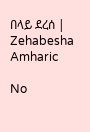በላይ ደረሰ | Zehabesha Amharic

No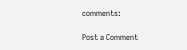comments:

Post a Comment